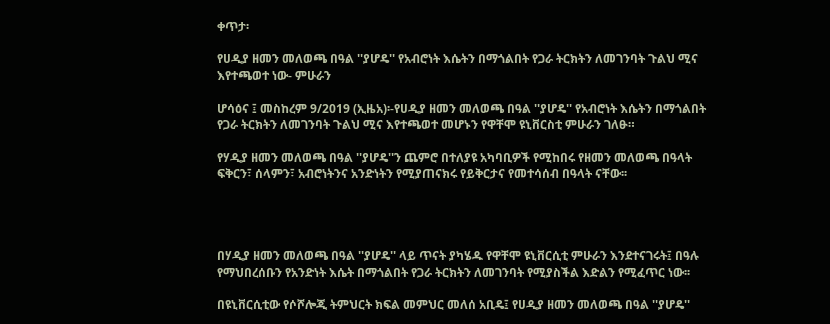ቀጥታ፡

የሀዲያ ዘመን መለወጫ በዓል ''ያሆዴ'' የአብሮነት እሴትን በማጎልበት የጋራ ትርክትን ለመገንባት ጉልህ ሚና እየተጫወተ ነው- ምሁራን

ሆሳዕና ፤ መስከረም 9/2019 (ኢዜአ)፡-የሀዲያ ዘመን መለወጫ በዓል ''ያሆዴ'' የአብሮነት እሴትን በማጎልበት የጋራ ትርክትን ለመገንባት ጉልህ ሚና እየተጫወተ መሆኑን የዋቸሞ ዩኒቨርስቲ ምሁራን ገለፁ።

የሃዲያ ዘመን መለወጫ በዓል ''ያሆዴ''ን ጨምሮ በተለያዩ አካባቢዎች የሚከበሩ የዘመን መለወጫ በዓላት ፍቅርን፣ ሰላምን፣ አብሮነትንና አንድነትን የሚያጠናክሩ የይቅርታና የመተሳሰብ በዓላት ናቸው፡፡




በሃዲያ ዘመን መለወጫ በዓል ''ያሆዴ'' ላይ ጥናት ያካሄዱ የዋቸሞ ዩኒቨርሲቲ ምሁራን እንደተናገሩት፤ በዓሉ የማህበረሰቡን የአንድነት እሴት በማጎልበት የጋራ ትርክትን ለመገንባት የሚያስችል እድልን የሚፈጥር ነው፡፡

በዩኒቨርሲቲው የሶሾሎጂ ትምህርት ክፍል መምህር መለሰ አቢዴ፤ የሀዲያ ዘመን መለወጫ በዓል ''ያሆዴ''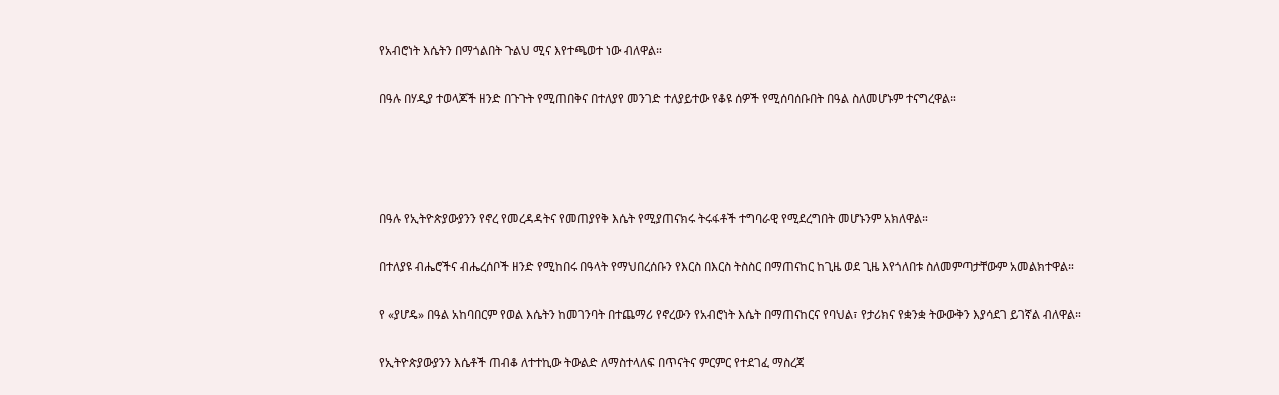የአብሮነት እሴትን በማጎልበት ጉልህ ሚና እየተጫወተ ነው ብለዋል።

በዓሉ በሃዲያ ተወላጆች ዘንድ በጉጉት የሚጠበቅና በተለያየ መንገድ ተለያይተው የቆዩ ሰዎች የሚሰባሰቡበት በዓል ስለመሆኑም ተናግረዋል።




በዓሉ የኢትዮጵያውያንን የኖረ የመረዳዳትና የመጠያየቅ እሴት የሚያጠናክሩ ትሩፋቶች ተግባራዊ የሚደረግበት መሆኑንም አክለዋል።

በተለያዩ ብሔሮችና ብሔረሰቦች ዘንድ የሚከበሩ በዓላት የማህበረሰቡን የእርስ በእርስ ትስስር በማጠናከር ከጊዜ ወደ ጊዜ እየጎለበቱ ስለመምጣታቸውም አመልክተዋል።

የ «ያሆዴ» በዓል አከባበርም የወል እሴትን ከመገንባት በተጨማሪ የኖረውን የአብሮነት እሴት በማጠናከርና የባህል፣ የታሪክና የቋንቋ ትውውቅን እያሳደገ ይገኛል ብለዋል።

የኢትዮጵያውያንን እሴቶች ጠብቆ ለተተኪው ትውልድ ለማስተላለፍ በጥናትና ምርምር የተደገፈ ማስረጃ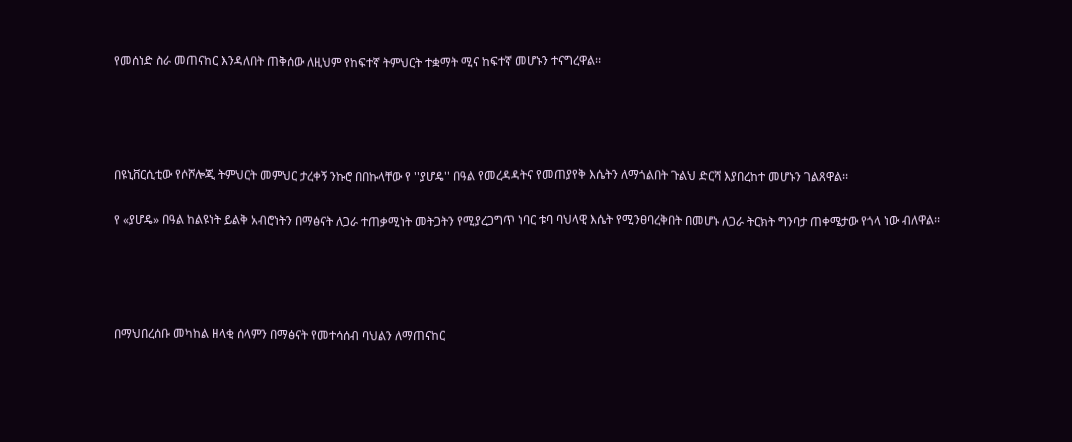የመሰነድ ስራ መጠናከር እንዳለበት ጠቅሰው ለዚህም የከፍተኛ ትምህርት ተቋማት ሚና ከፍተኛ መሆኑን ተናግረዋል፡፡




በዩኒቨርሲቲው የሶሾሎጂ ትምህርት መምህር ታረቀኝ ንኩሮ በበኩላቸው የ ''ያሆዴ'' በዓል የመረዳዳትና የመጠያየቅ እሴትን ለማጎልበት ጉልህ ድርሻ እያበረከተ መሆኑን ገልጸዋል፡፡

የ «ያሆዴ» በዓል ከልዩነት ይልቅ አብሮነትን በማፅናት ለጋራ ተጠቃሚነት መትጋትን የሚያረጋግጥ ነባር ቱባ ባህላዊ እሴት የሚንፀባረቅበት በመሆኑ ለጋራ ትርክት ግንባታ ጠቀሜታው የጎላ ነው ብለዋል፡፡




በማህበረሰቡ መካከል ዘላቂ ሰላምን በማፅናት የመተሳሰብ ባህልን ለማጠናከር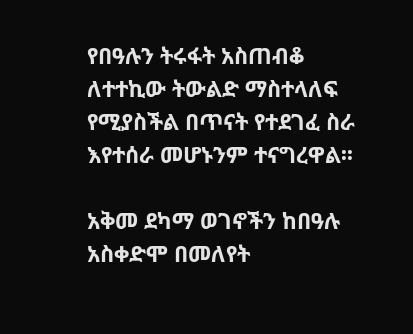የበዓሉን ትሩፋት አስጠብቆ ለተተኪው ትውልድ ማስተላለፍ የሚያስችል በጥናት የተደገፈ ስራ እየተሰራ መሆኑንም ተናግረዋል፡፡

አቅመ ደካማ ወገኖችን ከበዓሉ አስቀድሞ በመለየት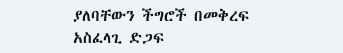ያለባቸውን ችግሮች በመቅረፍ አስፈላጊ ድጋፍ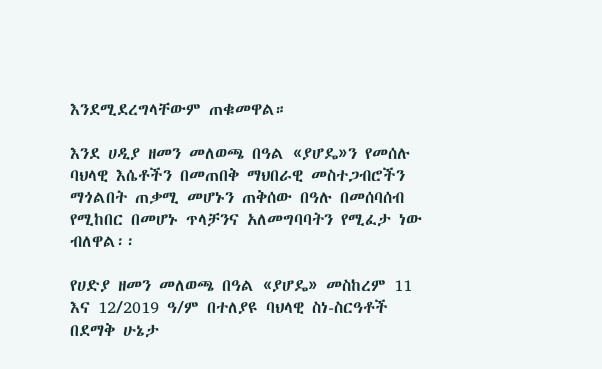እንደሚደረግላቸውም ጠቁመዋል።

እንደ ሀዲያ ዘመን መለወጫ በዓል «ያሆዴ»ን የመሰሉ ባህላዊ እሴቶችን በመጠበቅ ማህበራዊ መስተጋብሮችን ማጎልበት ጠቃሚ መሆኑን ጠቅሰው በዓሉ በመሰባሰብ የሚከበር በመሆኑ ጥላቻንና አለመግባባትን የሚፈታ ነው ብለዋል፡፡

የሀድያ ዘመን መለወጫ በዓል «ያሆዴ» መስከረም 11 እና 12/2019 ዓ/ም በተለያዩ ባህላዊ ስነ-ስርዓቶች በደማቅ ሁኔታ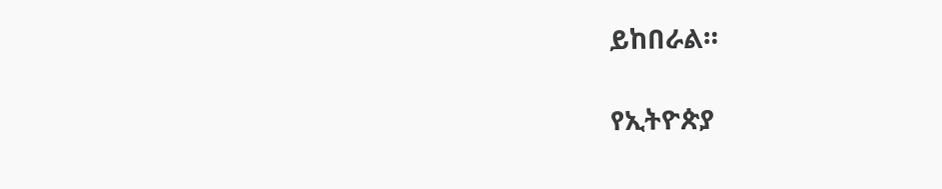ይከበራል።

የኢትዮጵያ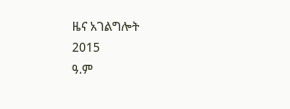ዜና አገልግሎት
2015
ዓ.ም